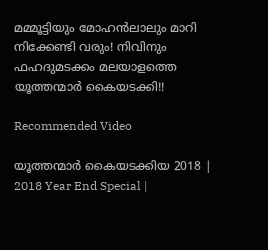മമ്മൂട്ടിയും മോഹന്‍ലാലും മാറി നിക്കേണ്ടി വരും! നിവിനും ഫഹദുമടക്കം മലയാളത്തെ യൂത്തന്മാര്‍ കൈയടക്കി!!

Recommended Video

യൂത്തന്മാര്‍ കൈയടക്കിയ 2018 | 2018 Year End Special |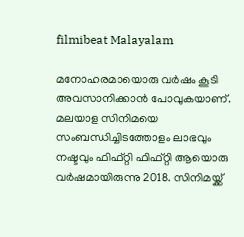filmibeat Malayalam

മനോഹരമായൊരു വര്‍ഷം കൂടി അവസാനിക്കാന്‍ പോവുകയാണ്. മലയാള സിനിമയെ സംബന്ധിച്ചിടത്തോളം ലാഭവും നഷ്ടവും ഫിഫ്റ്റി ഫിഫ്റ്റി ആയൊരു വര്‍ഷമായിരുന്നു 2018. സിനിമയ്ക്ക്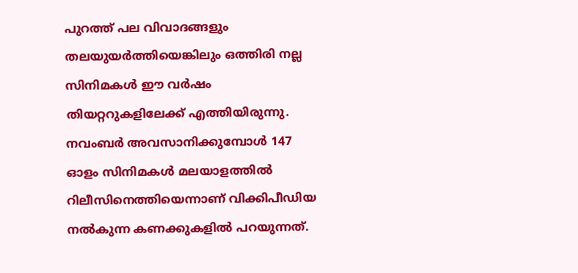പുറത്ത് പല വിവാദങ്ങളും തലയുയര്‍ത്തിയെങ്കിലും ഒത്തിരി നല്ല സിനിമകള്‍ ഈ വര്‍ഷം തിയറ്ററുകളിലേക്ക് എത്തിയിരുന്നു. നവംബര്‍ അവസാനിക്കുമ്പോള്‍ 147 ഓളം സിനിമകള്‍ മലയാളത്തില്‍ റിലീസിനെത്തിയെന്നാണ് വിക്കിപീഡിയ നല്‍കുന്ന കണക്കുകളില്‍ പറയുന്നത്.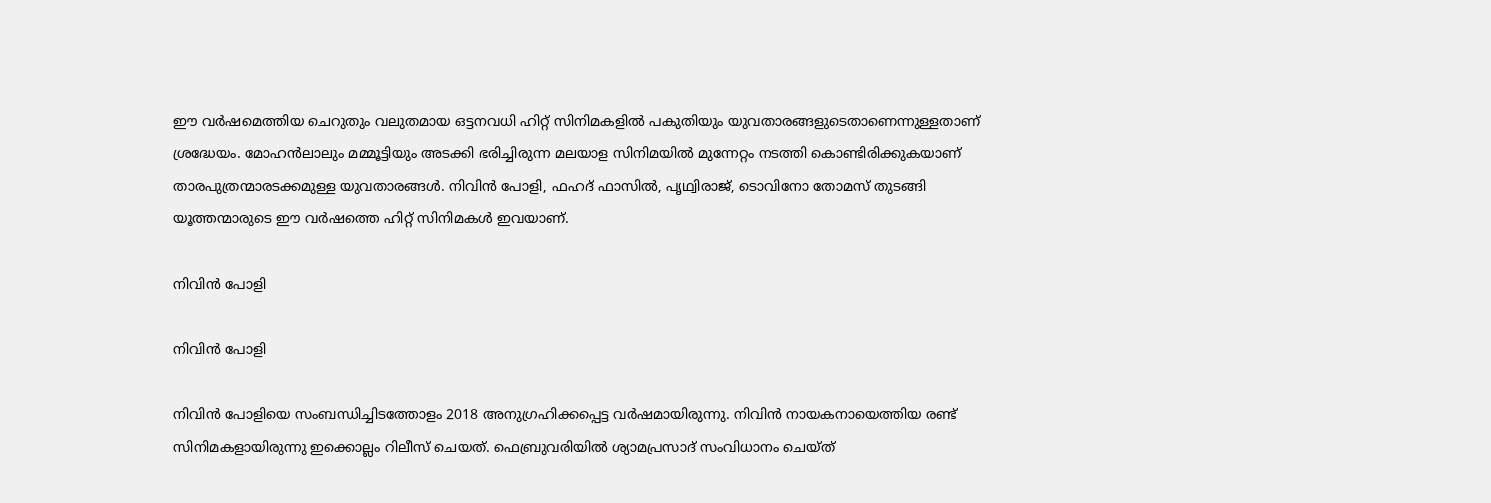ഈ വര്‍ഷമെത്തിയ ചെറുതും വലുതമായ ഒട്ടനവധി ഹിറ്റ് സിനിമകളില്‍ പകുതിയും യുവതാരങ്ങളുടെതാണെന്നുള്ളതാണ് ശ്രദ്ധേയം. മോഹന്‍ലാലും മമ്മൂട്ടിയും അടക്കി ഭരിച്ചിരുന്ന മലയാള സിനിമയില്‍ മുന്നേറ്റം നടത്തി കൊണ്ടിരിക്കുകയാണ് താരപുത്രന്മാരടക്കമുള്ള യുവതാരങ്ങള്‍. നിവിന്‍ പോളി, ഫഹദ് ഫാസില്‍, പൃഥ്വിരാജ്, ടൊവിനോ തോമസ് തുടങ്ങി യൂത്തന്മാരുടെ ഈ വര്‍ഷത്തെ ഹിറ്റ് സിനിമകള്‍ ഇവയാണ്.

നിവിന്‍ പോളി

നിവിന്‍ പോളി

നിവിന്‍ പോളിയെ സംബന്ധിച്ചിടത്തോളം 2018 അനുഗ്രഹിക്കപ്പെട്ട വര്‍ഷമായിരുന്നു. നിവിന്‍ നായകനായെത്തിയ രണ്ട് സിനിമകളായിരുന്നു ഇക്കൊല്ലം റിലീസ് ചെയത്. ഫെബ്രുവരിയില്‍ ശ്യാമപ്രസാദ് സംവിധാനം ചെയ്ത്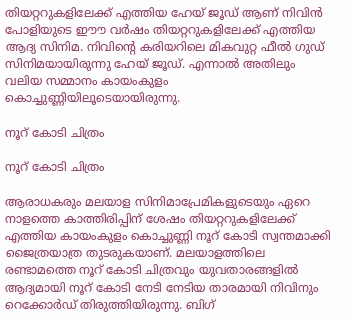തിയറ്ററുകളിലേക്ക് എത്തിയ ഹേയ് ജൂഡ് ആണ് നിവിന്‍ പോളിയുടെ ഈൗ വര്‍ഷം തിയറ്ററുകളിലേക്ക് എത്തിയ ആദ്യ സിനിമ. നിവിന്റെ കരിയറിലെ മികവുറ്റ ഫീല്‍ ഗുഡ് സിനിമയായിരുന്നു ഹേയ് ജൂഡ്. എന്നാല്‍ അതിലും വലിയ സമ്മാനം കായംകുളം കൊച്ചുണ്ണിയിലൂടെയായിരുന്നു.

നൂറ് കോടി ചിത്രം

നൂറ് കോടി ചിത്രം

ആരാധകരും മലയാള സിനിമാപ്രേമികളുടെയും ഏറെ നാളത്തെ കാത്തിരിപ്പിന് ശേഷം തിയറ്ററുകളിലേക്ക് എത്തിയ കായംകുളം കൊച്ചുണ്ണി നൂറ് കോടി സ്വന്തമാക്കി ജൈത്രയാത്ര തുടരുകയാണ്. മലയാളത്തിലെ രണ്ടാമത്തെ നൂറ് കോടി ചിത്രവും യുവതാരങ്ങളില്‍ ആദ്യമായി നൂറ് കോടി നേടി നേടിയ താരമായി നിവിനും റെക്കോര്‍ഡ് തിരുത്തിയിരുന്നു. ബിഗ്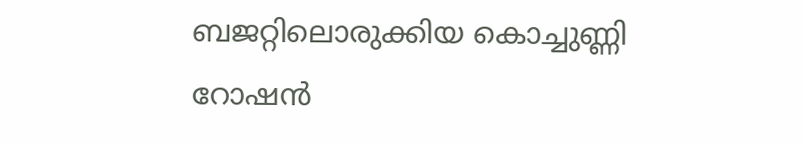ബജറ്റിലൊരുക്കിയ കൊച്ചുണ്ണി റോഷന്‍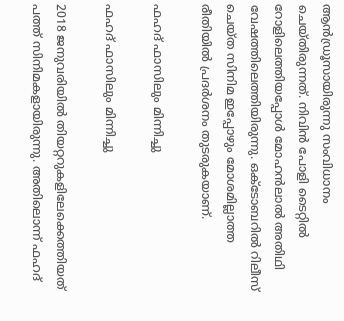ആന്‍ഡ്രൂസായിരുന്നു സംവിധാനം ചെയ്തിരുന്നത്. നിവിന്‍ പോളി ടൈറ്റില്‍ റോളിലെത്തിയപ്പോള്‍ മോഹന്‍ലാല്‍ അതിഥി വേഷത്തിലെത്തിയിരുന്നു. ഒക്ടോബറില്‍ റിലീസ് ചെയ്ത സിനിമ ഇപ്പോഴും മോശമില്ലാത്ത രീതിയില്‍ പ്രദര്‍ശനം തുടരുകയാണ്.

ഫഹദ് ഫാസിലും മിന്നിച്ചു

ഫഹദ് ഫാസിലും മിന്നിച്ചു

2018 ജനുവരിയില്‍ തിയറ്ററുകളിലേക്കെത്തിയത് പത്ത് സിനിമകളായിരുന്നു. അതിലൊന്ന് ഫഹദ്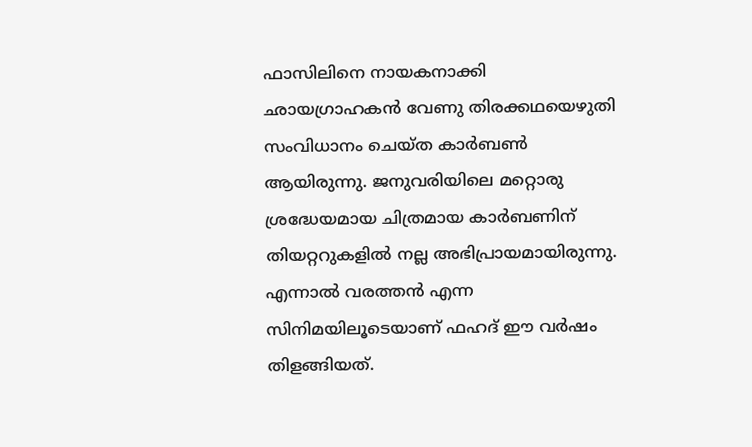ഫാസിലിനെ നായകനാക്കി ഛായഗ്രാഹകന്‍ വേണു തിരക്കഥയെഴുതി സംവിധാനം ചെയ്ത കാര്‍ബണ്‍ ആയിരുന്നു. ജനുവരിയിലെ മറ്റൊരു ശ്രദ്ധേയമായ ചിത്രമായ കാര്‍ബണിന് തിയറ്ററുകളില്‍ നല്ല അഭിപ്രായമായിരുന്നു. എന്നാല്‍ വരത്തന്‍ എന്ന സിനിമയിലൂടെയാണ് ഫഹദ് ഈ വര്‍ഷം തിളങ്ങിയത്.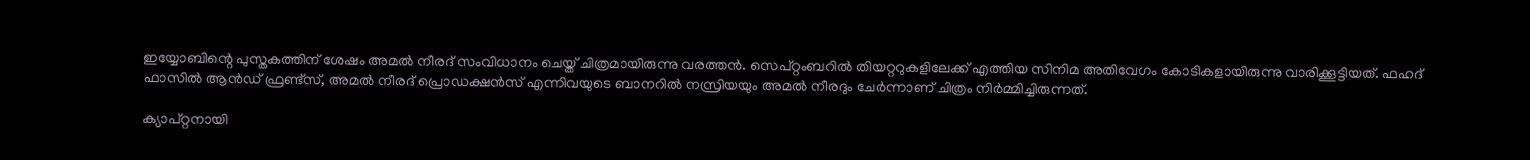ഇയ്യോബിന്റെ പുസ്തകത്തിന് ശേഷം അമല്‍ നീരദ് സംവിധാനം ചെയ്ത് ചിത്രമായിരുന്നു വരത്തന്‍. സെപ്റ്റംബറില്‍ തിയറ്ററുകളിലേക്ക് എത്തിയ സിനിമ അതിവേഗം കോടികളായിരുന്നു വാരിക്കൂട്ടിയത്. ഫഹദ് ഫാസില്‍ ആന്‍ഡ് ഫ്രണ്ട്സ്, അമല്‍ നീരദ് പ്രൊഡക്ഷന്‍സ് എന്നിവയുടെ ബാനറില്‍ നസ്രിയയും അമല്‍ നീരദും ചേര്‍ന്നാണ് ചിത്രം നിര്‍മ്മിച്ചിരുന്നത്.

ക്യാപ്റ്റനായി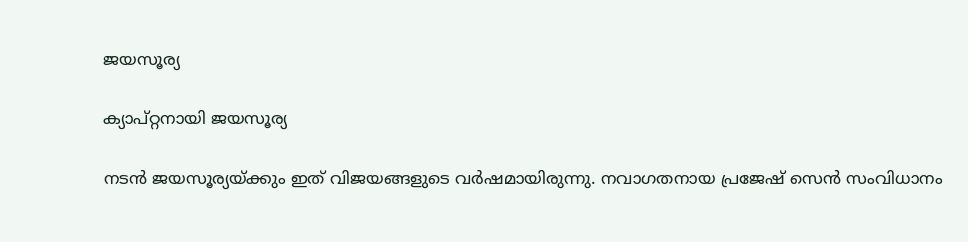ജയസൂര്യ

ക്യാപ്റ്റനായി ജയസൂര്യ

നടന്‍ ജയസൂര്യയ്ക്കും ഇത് വിജയങ്ങളുടെ വര്‍ഷമായിരുന്നു. നവാഗതനായ പ്രജേഷ് സെന്‍ സംവിധാനം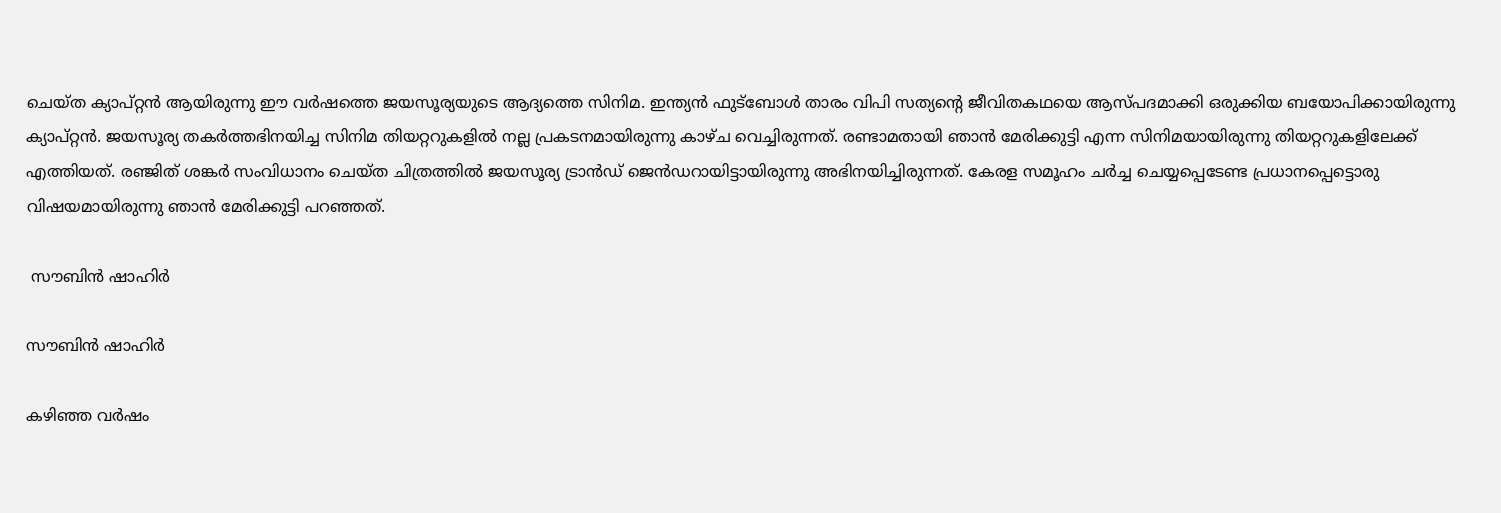ചെയ്ത ക്യാപ്റ്റന്‍ ആയിരുന്നു ഈ വര്‍ഷത്തെ ജയസൂര്യയുടെ ആദ്യത്തെ സിനിമ. ഇന്ത്യന്‍ ഫുട്ബോള്‍ താരം വിപി സത്യന്റെ ജീവിതകഥയെ ആസ്പദമാക്കി ഒരുക്കിയ ബയോപിക്കായിരുന്നു ക്യാപ്റ്റന്‍. ജയസൂര്യ തകര്‍ത്തഭിനയിച്ച സിനിമ തിയറ്ററുകളില്‍ നല്ല പ്രകടനമായിരുന്നു കാഴ്ച വെച്ചിരുന്നത്. രണ്ടാമതായി ഞാന്‍ മേരിക്കുട്ടി എന്ന സിനിമയായിരുന്നു തിയറ്ററുകളിലേക്ക് എത്തിയത്. രഞ്ജിത് ശങ്കര്‍ സംവിധാനം ചെയ്ത ചിത്രത്തില്‍ ജയസൂര്യ ട്രാന്‍ഡ് ജെന്‍ഡറായിട്ടായിരുന്നു അഭിനയിച്ചിരുന്നത്. കേരള സമൂഹം ചര്‍ച്ച ചെയ്യപ്പെടേണ്ട പ്രധാനപ്പെട്ടൊരു വിഷയമായിരുന്നു ഞാന്‍ മേരിക്കുട്ടി പറഞ്ഞത്.

 സൗബിന്‍ ഷാഹിര്‍

സൗബിന്‍ ഷാഹിര്‍

കഴിഞ്ഞ വര്‍ഷം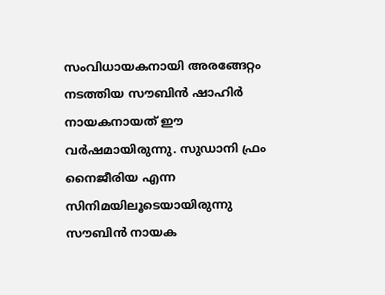സംവിധായകനായി അരങ്ങേറ്റം നടത്തിയ സൗബിന്‍ ഷാഹിര്‍ നായകനായത് ഈ വര്‍ഷമായിരുന്നു. സുഡാനി ഫ്രം നൈജീരിയ എന്ന സിനിമയിലൂടെയായിരുന്നു സൗബിന്‍ നായക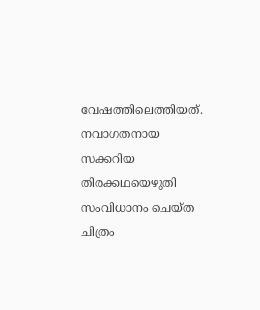വേഷത്തിലെത്തിയത്. നവാഗതനായ സക്കറിയ തിരക്കഥയെഴുതി സംവിധാനം ചെയ്ത ചിത്രം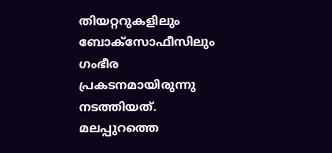തിയറ്ററുകളിലും ബോക്‌സോഫീസിലും ഗംഭീര പ്രകടനമായിരുന്നു നടത്തിയത്. മലപ്പുറത്തെ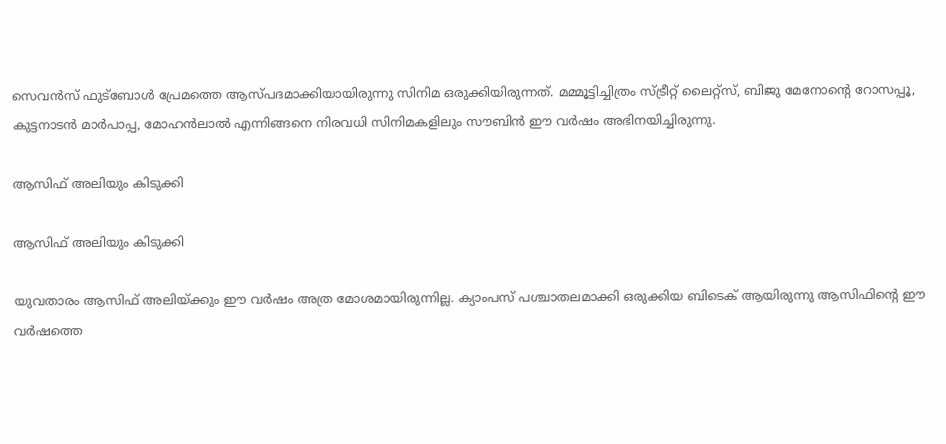സെവന്‍സ് ഫുട്‌ബോള്‍ പ്രേമത്തെ ആസ്പദമാക്കിയായിരുന്നു സിനിമ ഒരുക്കിയിരുന്നത്. മമ്മൂട്ടിച്ചിത്രം സ്ട്രീറ്റ് ലൈറ്റ്‌സ്, ബിജു മേനോന്റെ റോസപ്പൂ, കുട്ടനാടന്‍ മാര്‍പാപ്പ, മോഹന്‍ലാല്‍ എന്നിങ്ങനെ നിരവധി സിനിമകളിലും സൗബിന്‍ ഈ വര്‍ഷം അഭിനയിച്ചിരുന്നു.

ആസിഫ് അലിയും കിടുക്കി

ആസിഫ് അലിയും കിടുക്കി

യുവതാരം ആസിഫ് അലിയ്ക്കും ഈ വര്‍ഷം അത്ര മോശമായിരുന്നില്ല. ക്യാംപസ് പശ്ചാതലമാക്കി ഒരുക്കിയ ബിടെക് ആയിരുന്നു ആസിഫിന്റെ ഈ വര്‍ഷത്തെ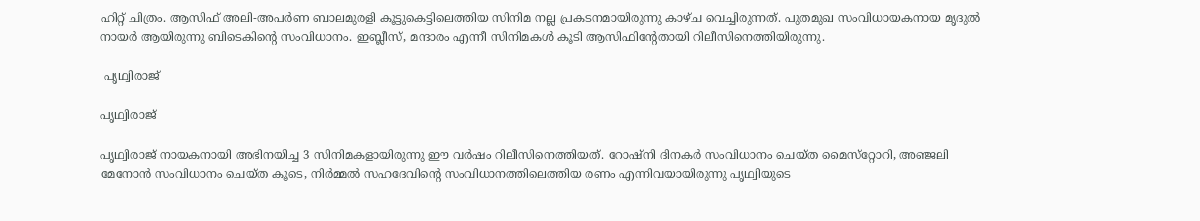ഹിറ്റ് ചിത്രം. ആസിഫ് അലി-അപര്‍ണ ബാലമുരളി കൂട്ടുകെട്ടിലെത്തിയ സിനിമ നല്ല പ്രകടനമായിരുന്നു കാഴ്ച വെച്ചിരുന്നത്. പുതമുഖ സംവിധായകനായ മൃദുല്‍ നായര്‍ ആയിരുന്നു ബിടെകിന്റെ സംവിധാനം. ഇബ്ലീസ്, മന്ദാരം എന്നീ സിനിമകള്‍ കൂടി ആസിഫിന്റേതായി റിലീസിനെത്തിയിരുന്നു.

 പൃഥ്വിരാജ്

പൃഥ്വിരാജ്

പൃഥ്വിരാജ് നായകനായി അഭിനയിച്ച 3 സിനിമകളായിരുന്നു ഈ വര്‍ഷം റിലീസിനെത്തിയത്. റോഷ്‌നി ദിനകര്‍ സംവിധാനം ചെയ്ത മൈസ്‌റ്റോറി, അഞ്ജലി മേനോന്‍ സംവിധാനം ചെയ്ത കൂടെ, നിര്‍മ്മല്‍ സഹദേവിന്റെ സംവിധാനത്തിലെത്തിയ രണം എന്നിവയായിരുന്നു പൃഥ്വിയുടെ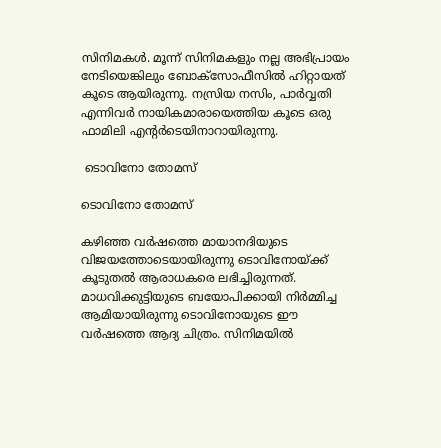സിനിമകള്‍. മൂന്ന് സിനിമകളും നല്ല അഭിപ്രായം നേടിയെങ്കിലും ബോക്‌സോഫീസില്‍ ഹിറ്റായത് കൂടെ ആയിരുന്നു. നസ്രിയ നസിം, പാര്‍വ്വതി എന്നിവര്‍ നായികമാരായെത്തിയ കൂടെ ഒരു ഫാമിലി എന്റര്‍ടെയിനാറായിരുന്നു.

 ടൊവിനോ തോമസ്

ടൊവിനോ തോമസ്

കഴിഞ്ഞ വര്‍ഷത്തെ മായാനദിയുടെ വിജയത്തോടെയായിരുന്നു ടൊവിനോയ്ക്ക് കൂടുതല്‍ ആരാധകരെ ലഭിച്ചിരുന്നത്. മാധവിക്കുട്ടിയുടെ ബയോപിക്കായി നിര്‍മ്മിച്ച ആമിയായിരുന്നു ടൊവിനോയുടെ ഈ വര്‍ഷത്തെ ആദ്യ ചിത്രം. സിനിമയില്‍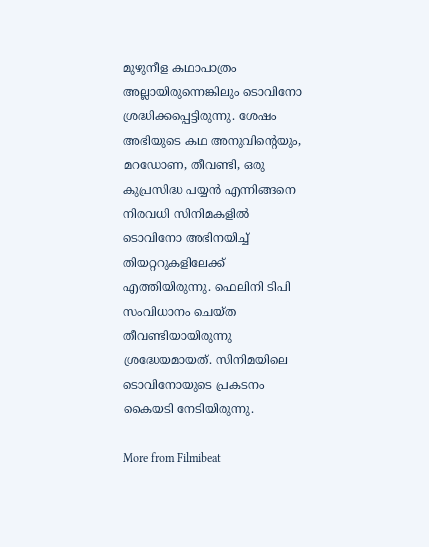മുഴുനീള കഥാപാത്രം അല്ലായിരുന്നെങ്കിലും ടൊവിനോ ശ്രദ്ധിക്കപ്പെട്ടിരുന്നു. ശേഷം അഭിയുടെ കഥ അനുവിന്റെയും, മറഡോണ, തീവണ്ടി, ഒരു കുപ്രസിദ്ധ പയ്യന്‍ എന്നിങ്ങനെ നിരവധി സിനിമകളില്‍ ടൊവിനോ അഭിനയിച്ച് തിയറ്ററുകളിലേക്ക് എത്തിയിരുന്നു. ഫെലിനി ടിപി സംവിധാനം ചെയ്ത തീവണ്ടിയായിരുന്നു ശ്രദ്ധേയമായത്. സിനിമയിലെ ടൊവിനോയുടെ പ്രകടനം കൈയടി നേടിയിരുന്നു.

More from Filmibeat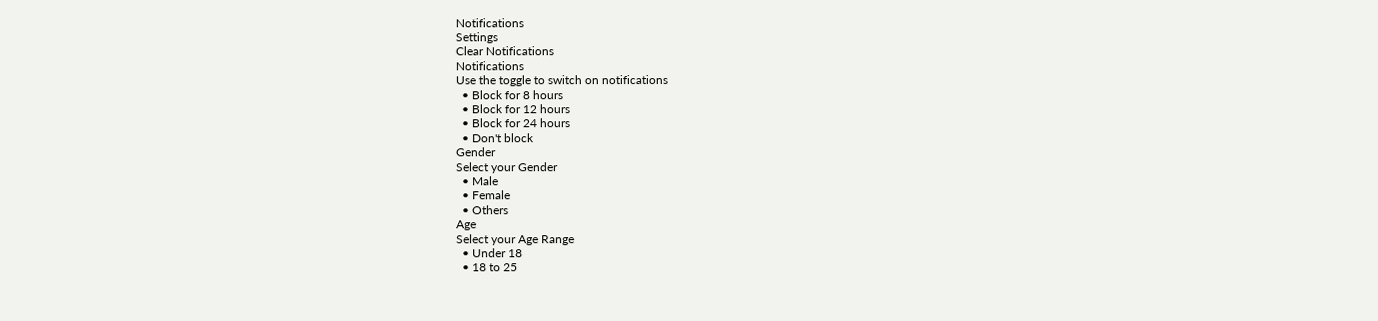Notifications
Settings
Clear Notifications
Notifications
Use the toggle to switch on notifications
  • Block for 8 hours
  • Block for 12 hours
  • Block for 24 hours
  • Don't block
Gender
Select your Gender
  • Male
  • Female
  • Others
Age
Select your Age Range
  • Under 18
  • 18 to 25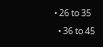• 26 to 35
  • 36 to 45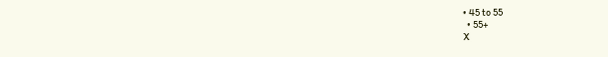• 45 to 55
  • 55+
X